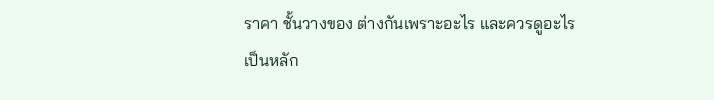ราคา ชั้นวางของ ต่างกันเพราะอะไร และควรดูอะไรเป็นหลัก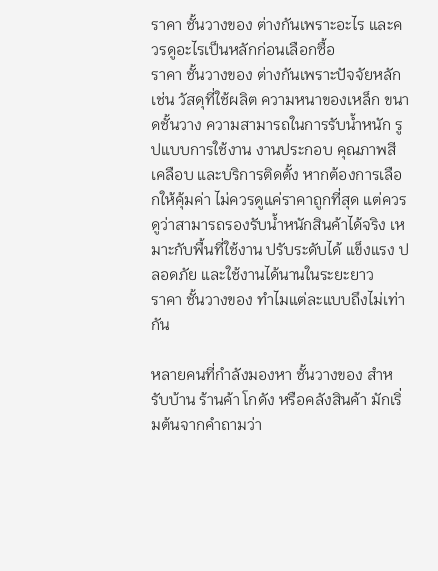ราคา ชั้นวางของ ต่างกันเพราะอะไร และควรดูอะไรเป็นหลักก่อนเลือกซื้อ
ราคา ชั้นวางของ ต่างกันเพราะปัจจัยหลัก เช่น วัสดุที่ใช้ผลิต ความหนาของเหล็ก ขนาดชั้นวาง ความสามารถในการรับน้ำหนัก รูปแบบการใช้งาน งานประกอบ คุณภาพสีเคลือบ และบริการติดตั้ง หากต้องการเลือกให้คุ้มค่า ไม่ควรดูแค่ราคาถูกที่สุด แต่ควรดูว่าสามารถรองรับน้ำหนักสินค้าได้จริง เหมาะกับพื้นที่ใช้งาน ปรับระดับได้ แข็งแรง ปลอดภัย และใช้งานได้นานในระยะยาว
ราคา ชั้นวางของ ทำไมแต่ละแบบถึงไม่เท่ากัน

หลายคนที่กำลังมองหา ชั้นวางของ สำหรับบ้าน ร้านค้า โกดัง หรือคลังสินค้า มักเริ่มต้นจากคำถามว่า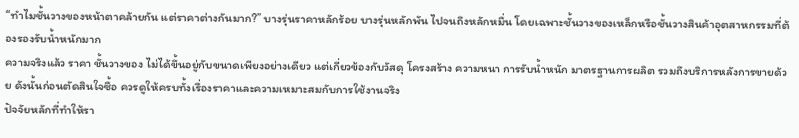“ทำไมชั้นวางของหน้าตาคล้ายกัน แต่ราคาต่างกันมาก?” บางรุ่นราคาหลักร้อย บางรุ่นหลักพัน ไปจนถึงหลักหมื่น โดยเฉพาะชั้นวางของเหล็กหรือชั้นวางสินค้าอุตสาหกรรมที่ต้องรองรับน้ำหนักมาก
ความจริงแล้ว ราคา ชั้นวางของ ไม่ได้ขึ้นอยู่กับขนาดเพียงอย่างเดียว แต่เกี่ยวข้องกับวัสดุ โครงสร้าง ความหนา การรับน้ำหนัก มาตรฐานการผลิต รวมถึงบริการหลังการขายด้วย ดังนั้นก่อนตัดสินใจซื้อ ควรดูให้ครบทั้งเรื่องราคาและความเหมาะสมกับการใช้งานจริง
ปัจจัยหลักที่ทำให้รา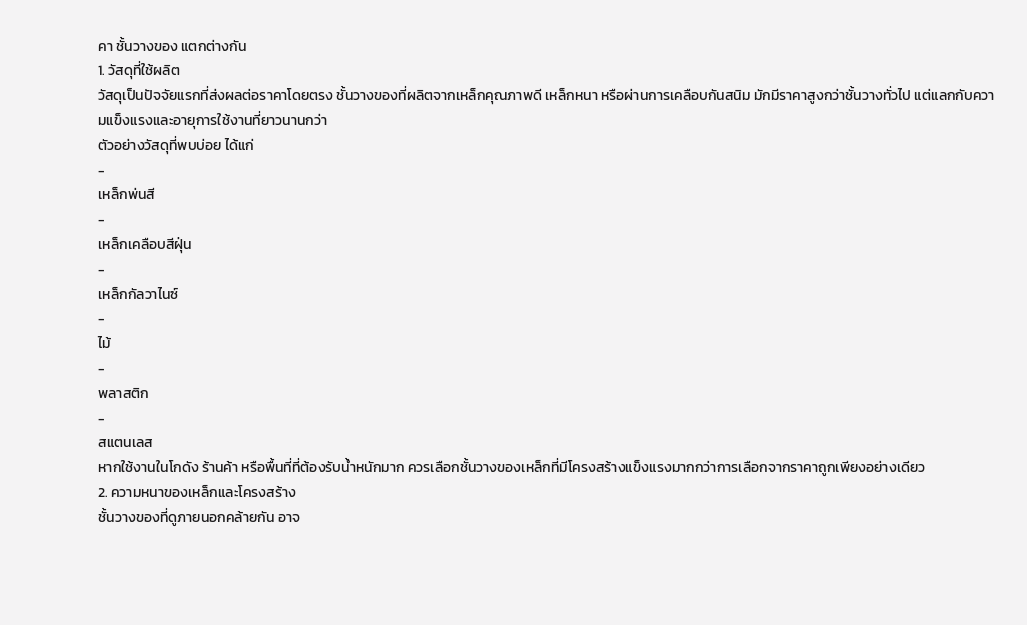คา ชั้นวางของ แตกต่างกัน
1. วัสดุที่ใช้ผลิต
วัสดุเป็นปัจจัยแรกที่ส่งผลต่อราคาโดยตรง ชั้นวางของที่ผลิตจากเหล็กคุณภาพดี เหล็กหนา หรือผ่านการเคลือบกันสนิม มักมีราคาสูงกว่าชั้นวางทั่วไป แต่แลกกับความแข็งแรงและอายุการใช้งานที่ยาวนานกว่า
ตัวอย่างวัสดุที่พบบ่อย ได้แก่
-
เหล็กพ่นสี
-
เหล็กเคลือบสีฝุ่น
-
เหล็กกัลวาไนซ์
-
ไม้
-
พลาสติก
-
สแตนเลส
หากใช้งานในโกดัง ร้านค้า หรือพื้นที่ที่ต้องรับน้ำหนักมาก ควรเลือกชั้นวางของเหล็กที่มีโครงสร้างแข็งแรงมากกว่าการเลือกจากราคาถูกเพียงอย่างเดียว
2. ความหนาของเหล็กและโครงสร้าง
ชั้นวางของที่ดูภายนอกคล้ายกัน อาจ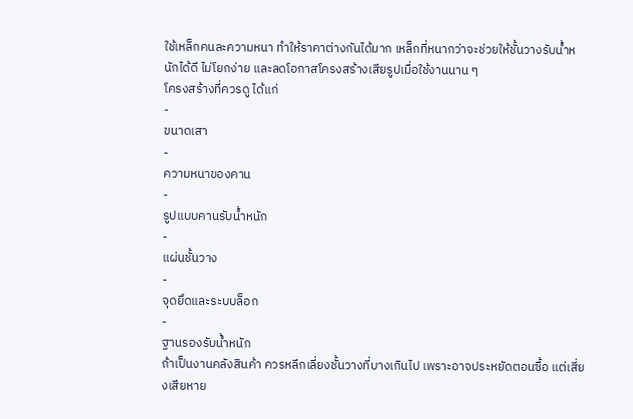ใช้เหล็กคนละความหนา ทำให้ราคาต่างกันได้มาก เหล็กที่หนากว่าจะช่วยให้ชั้นวางรับน้ำหนักได้ดี ไม่โยกง่าย และลดโอกาสโครงสร้างเสียรูปเมื่อใช้งานนาน ๆ
โครงสร้างที่ควรดู ได้แก่
-
ขนาดเสา
-
ความหนาของคาน
-
รูปแบบคานรับน้ำหนัก
-
แผ่นชั้นวาง
-
จุดยึดและระบบล็อก
-
ฐานรองรับน้ำหนัก
ถ้าเป็นงานคลังสินค้า ควรหลีกเลี่ยงชั้นวางที่บางเกินไป เพราะอาจประหยัดตอนซื้อ แต่เสี่ยงเสียหาย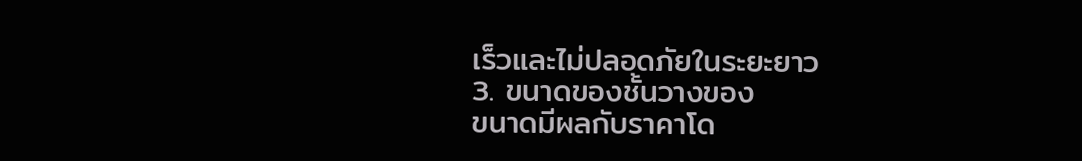เร็วและไม่ปลอดภัยในระยะยาว
3. ขนาดของชั้นวางของ
ขนาดมีผลกับราคาโด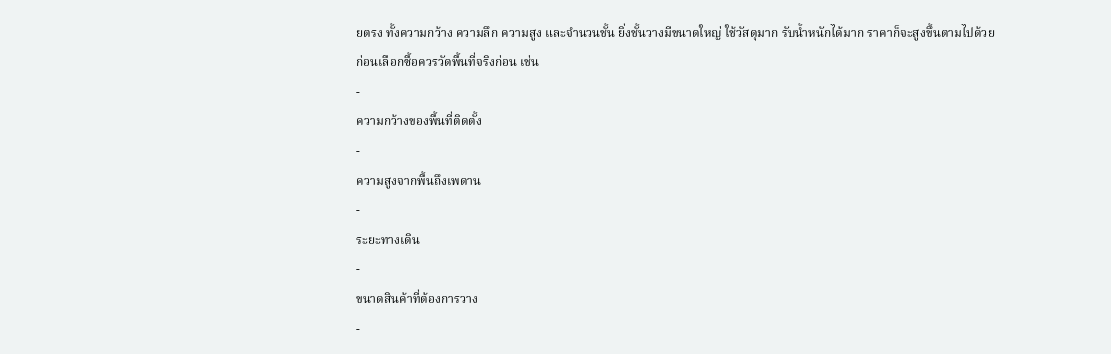ยตรง ทั้งความกว้าง ความลึก ความสูง และจำนวนชั้น ยิ่งชั้นวางมีขนาดใหญ่ ใช้วัสดุมาก รับน้ำหนักได้มาก ราคาก็จะสูงขึ้นตามไปด้วย
ก่อนเลือกซื้อควรวัดพื้นที่จริงก่อน เช่น
-
ความกว้างของพื้นที่ติดตั้ง
-
ความสูงจากพื้นถึงเพดาน
-
ระยะทางเดิน
-
ขนาดสินค้าที่ต้องการวาง
-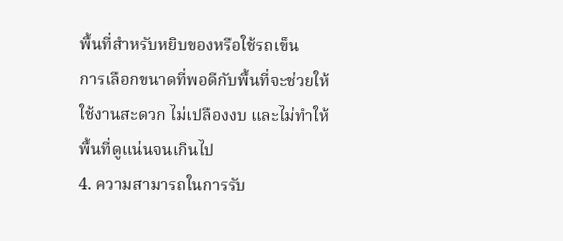พื้นที่สำหรับหยิบของหรือใช้รถเข็น
การเลือกขนาดที่พอดีกับพื้นที่จะช่วยให้ใช้งานสะดวก ไม่เปลืองงบ และไม่ทำให้พื้นที่ดูแน่นจนเกินไป
4. ความสามารถในการรับ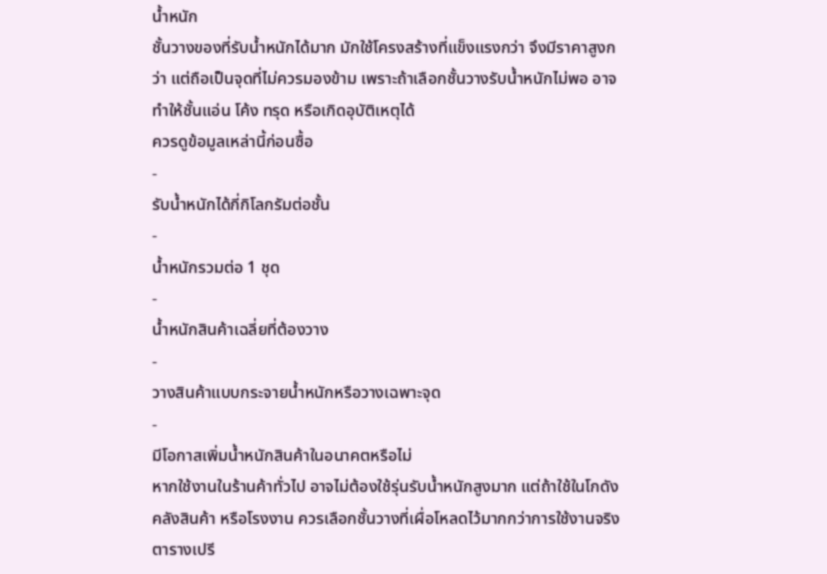น้ำหนัก
ชั้นวางของที่รับน้ำหนักได้มาก มักใช้โครงสร้างที่แข็งแรงกว่า จึงมีราคาสูงกว่า แต่ถือเป็นจุดที่ไม่ควรมองข้าม เพราะถ้าเลือกชั้นวางรับน้ำหนักไม่พอ อาจทำให้ชั้นแอ่น โค้ง ทรุด หรือเกิดอุบัติเหตุได้
ควรดูข้อมูลเหล่านี้ก่อนซื้อ
-
รับน้ำหนักได้กี่กิโลกรัมต่อชั้น
-
น้ำหนักรวมต่อ 1 ชุด
-
น้ำหนักสินค้าเฉลี่ยที่ต้องวาง
-
วางสินค้าแบบกระจายน้ำหนักหรือวางเฉพาะจุด
-
มีโอกาสเพิ่มน้ำหนักสินค้าในอนาคตหรือไม่
หากใช้งานในร้านค้าทั่วไป อาจไม่ต้องใช้รุ่นรับน้ำหนักสูงมาก แต่ถ้าใช้ในโกดัง คลังสินค้า หรือโรงงาน ควรเลือกชั้นวางที่เผื่อโหลดไว้มากกว่าการใช้งานจริง
ตารางเปรี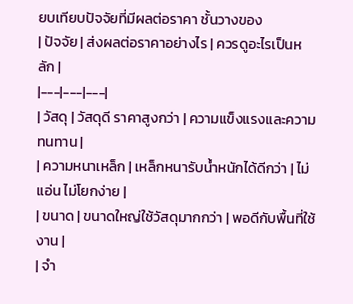ยบเทียบปัจจัยที่มีผลต่อราคา ชั้นวางของ
| ปัจจัย | ส่งผลต่อราคาอย่างไร | ควรดูอะไรเป็นหลัก |
|---|---|---|
| วัสดุ | วัสดุดี ราคาสูงกว่า | ความแข็งแรงและความทนทาน |
| ความหนาเหล็ก | เหล็กหนารับน้ำหนักได้ดีกว่า | ไม่แอ่น ไม่โยกง่าย |
| ขนาด | ขนาดใหญ่ใช้วัสดุมากกว่า | พอดีกับพื้นที่ใช้งาน |
| จำ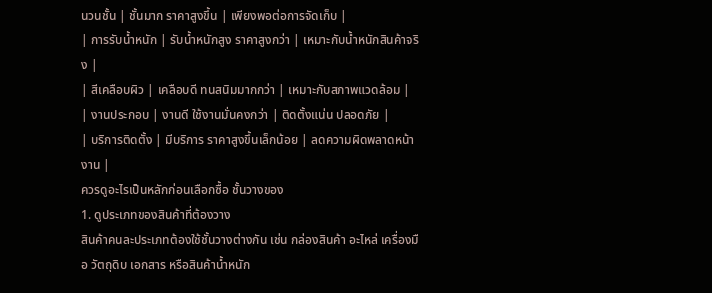นวนชั้น | ชั้นมาก ราคาสูงขึ้น | เพียงพอต่อการจัดเก็บ |
| การรับน้ำหนัก | รับน้ำหนักสูง ราคาสูงกว่า | เหมาะกับน้ำหนักสินค้าจริง |
| สีเคลือบผิว | เคลือบดี ทนสนิมมากกว่า | เหมาะกับสภาพแวดล้อม |
| งานประกอบ | งานดี ใช้งานมั่นคงกว่า | ติดตั้งแน่น ปลอดภัย |
| บริการติดตั้ง | มีบริการ ราคาสูงขึ้นเล็กน้อย | ลดความผิดพลาดหน้างาน |
ควรดูอะไรเป็นหลักก่อนเลือกซื้อ ชั้นวางของ
1. ดูประเภทของสินค้าที่ต้องวาง
สินค้าคนละประเภทต้องใช้ชั้นวางต่างกัน เช่น กล่องสินค้า อะไหล่ เครื่องมือ วัตถุดิบ เอกสาร หรือสินค้าน้ำหนัก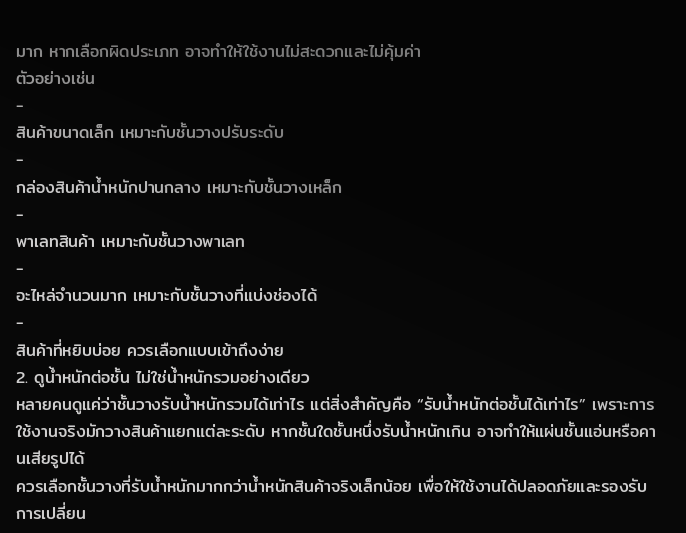มาก หากเลือกผิดประเภท อาจทำให้ใช้งานไม่สะดวกและไม่คุ้มค่า
ตัวอย่างเช่น
-
สินค้าขนาดเล็ก เหมาะกับชั้นวางปรับระดับ
-
กล่องสินค้าน้ำหนักปานกลาง เหมาะกับชั้นวางเหล็ก
-
พาเลทสินค้า เหมาะกับชั้นวางพาเลท
-
อะไหล่จำนวนมาก เหมาะกับชั้นวางที่แบ่งช่องได้
-
สินค้าที่หยิบบ่อย ควรเลือกแบบเข้าถึงง่าย
2. ดูน้ำหนักต่อชั้น ไม่ใช่น้ำหนักรวมอย่างเดียว
หลายคนดูแค่ว่าชั้นวางรับน้ำหนักรวมได้เท่าไร แต่สิ่งสำคัญคือ “รับน้ำหนักต่อชั้นได้เท่าไร” เพราะการใช้งานจริงมักวางสินค้าแยกแต่ละระดับ หากชั้นใดชั้นหนึ่งรับน้ำหนักเกิน อาจทำให้แผ่นชั้นแอ่นหรือคานเสียรูปได้
ควรเลือกชั้นวางที่รับน้ำหนักมากกว่าน้ำหนักสินค้าจริงเล็กน้อย เพื่อให้ใช้งานได้ปลอดภัยและรองรับการเปลี่ยน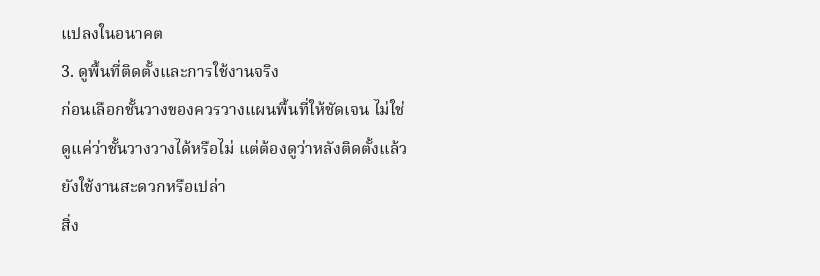แปลงในอนาคต
3. ดูพื้นที่ติดตั้งและการใช้งานจริง
ก่อนเลือกชั้นวางของควรวางแผนพื้นที่ให้ชัดเจน ไม่ใช่ดูแค่ว่าชั้นวางวางได้หรือไม่ แต่ต้องดูว่าหลังติดตั้งแล้วยังใช้งานสะดวกหรือเปล่า
สิ่ง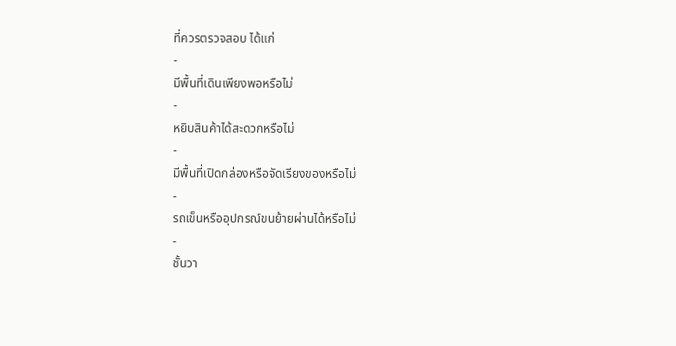ที่ควรตรวจสอบ ได้แก่
-
มีพื้นที่เดินเพียงพอหรือไม่
-
หยิบสินค้าได้สะดวกหรือไม่
-
มีพื้นที่เปิดกล่องหรือจัดเรียงของหรือไม่
-
รถเข็นหรืออุปกรณ์ขนย้ายผ่านได้หรือไม่
-
ชั้นวา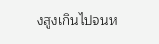งสูงเกินไปจนห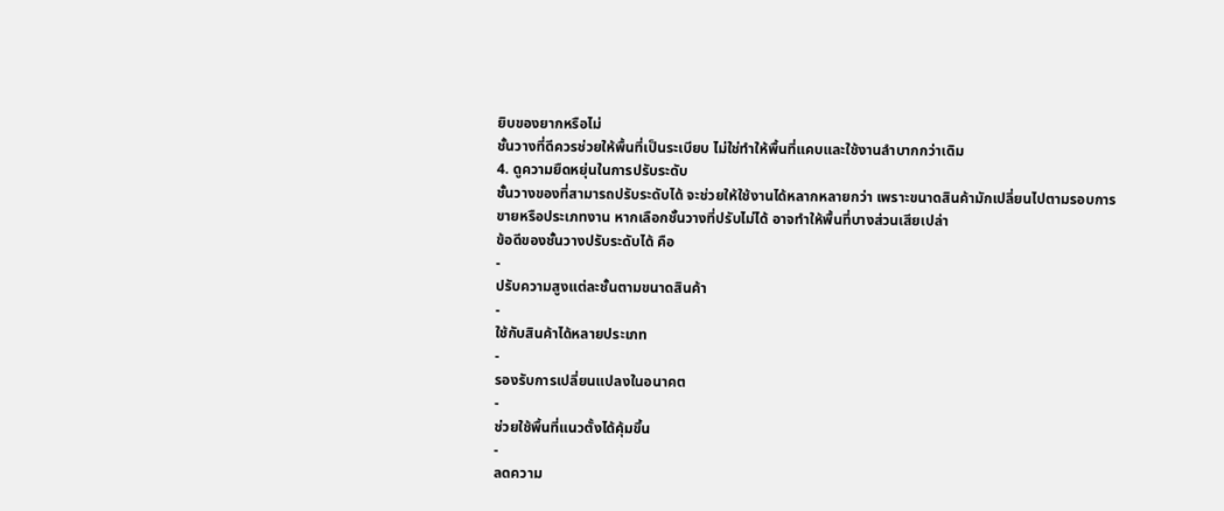ยิบของยากหรือไม่
ชั้นวางที่ดีควรช่วยให้พื้นที่เป็นระเบียบ ไม่ใช่ทำให้พื้นที่แคบและใช้งานลำบากกว่าเดิม
4. ดูความยืดหยุ่นในการปรับระดับ
ชั้นวางของที่สามารถปรับระดับได้ จะช่วยให้ใช้งานได้หลากหลายกว่า เพราะขนาดสินค้ามักเปลี่ยนไปตามรอบการขายหรือประเภทงาน หากเลือกชั้นวางที่ปรับไม่ได้ อาจทำให้พื้นที่บางส่วนเสียเปล่า
ข้อดีของชั้นวางปรับระดับได้ คือ
-
ปรับความสูงแต่ละชั้นตามขนาดสินค้า
-
ใช้กับสินค้าได้หลายประเภท
-
รองรับการเปลี่ยนแปลงในอนาคต
-
ช่วยใช้พื้นที่แนวตั้งได้คุ้มขึ้น
-
ลดความ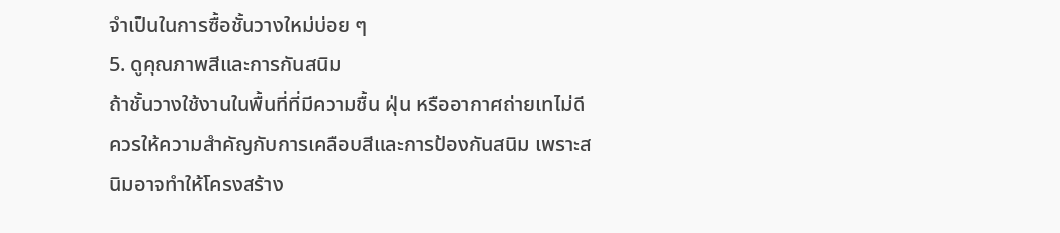จำเป็นในการซื้อชั้นวางใหม่บ่อย ๆ
5. ดูคุณภาพสีและการกันสนิม
ถ้าชั้นวางใช้งานในพื้นที่ที่มีความชื้น ฝุ่น หรืออากาศถ่ายเทไม่ดี ควรให้ความสำคัญกับการเคลือบสีและการป้องกันสนิม เพราะสนิมอาจทำให้โครงสร้าง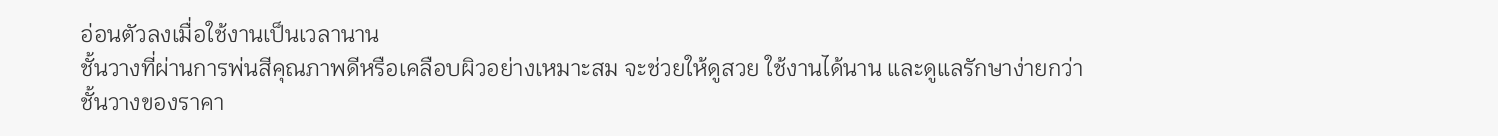อ่อนตัวลงเมื่อใช้งานเป็นเวลานาน
ชั้นวางที่ผ่านการพ่นสีคุณภาพดีหรือเคลือบผิวอย่างเหมาะสม จะช่วยให้ดูสวย ใช้งานได้นาน และดูแลรักษาง่ายกว่า
ชั้นวางของราคา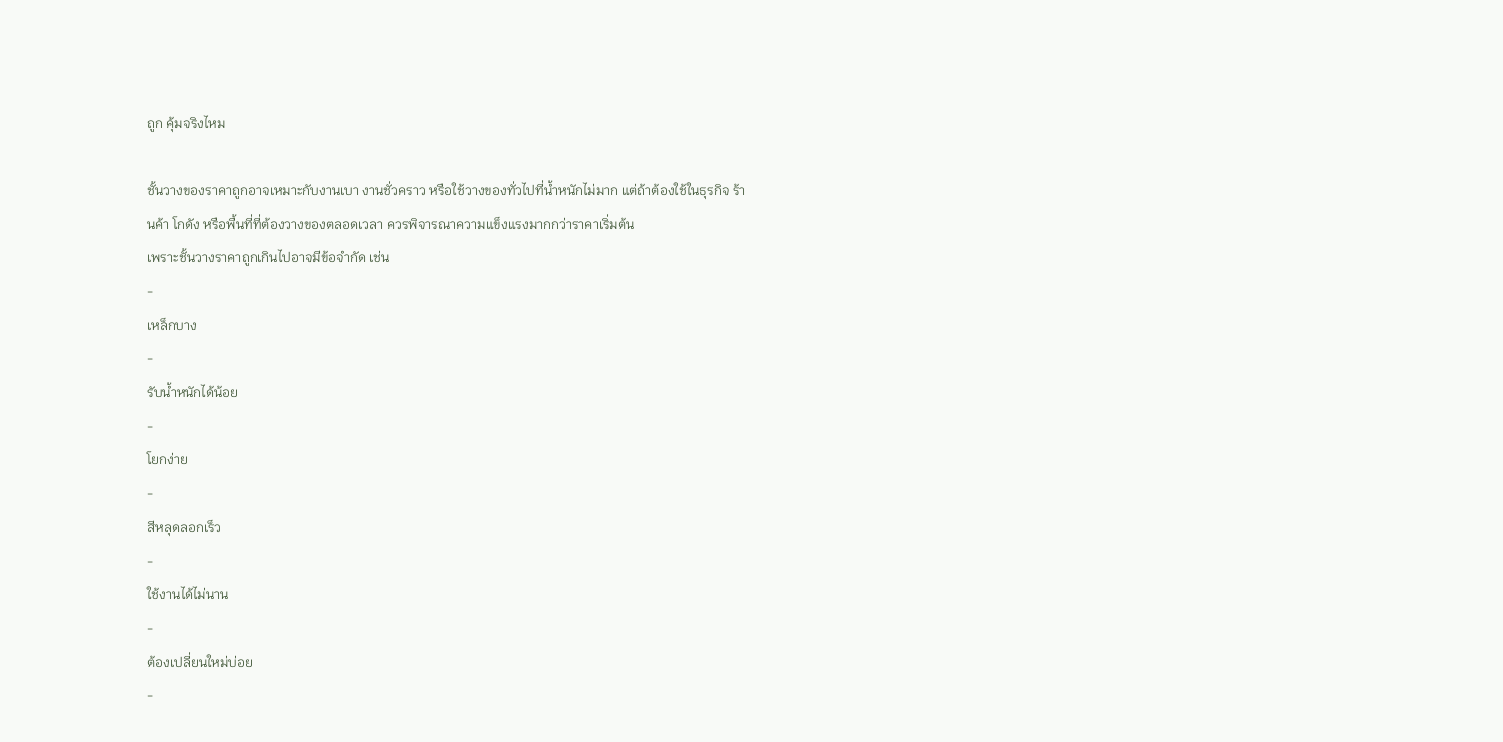ถูก คุ้มจริงไหม

ชั้นวางของราคาถูกอาจเหมาะกับงานเบา งานชั่วคราว หรือใช้วางของทั่วไปที่น้ำหนักไม่มาก แต่ถ้าต้องใช้ในธุรกิจ ร้านค้า โกดัง หรือพื้นที่ที่ต้องวางของตลอดเวลา ควรพิจารณาความแข็งแรงมากกว่าราคาเริ่มต้น
เพราะชั้นวางราคาถูกเกินไปอาจมีข้อจำกัด เช่น
-
เหล็กบาง
-
รับน้ำหนักได้น้อย
-
โยกง่าย
-
สีหลุดลอกเร็ว
-
ใช้งานได้ไม่นาน
-
ต้องเปลี่ยนใหม่บ่อย
-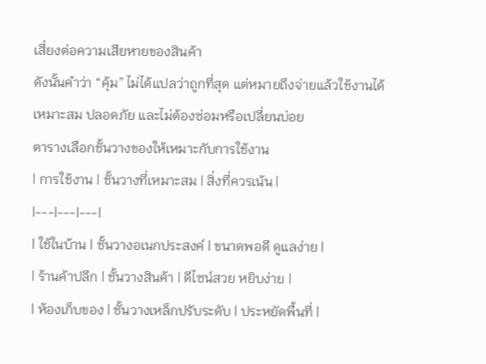เสี่ยงต่อความเสียหายของสินค้า
ดังนั้นคำว่า “คุ้ม” ไม่ได้แปลว่าถูกที่สุด แต่หมายถึงจ่ายแล้วใช้งานได้เหมาะสม ปลอดภัย และไม่ต้องซ่อมหรือเปลี่ยนบ่อย
ตารางเลือกชั้นวางของให้เหมาะกับการใช้งาน
| การใช้งาน | ชั้นวางที่เหมาะสม | สิ่งที่ควรเน้น |
|---|---|---|
| ใช้ในบ้าน | ชั้นวางอเนกประสงค์ | ขนาดพอดี ดูแลง่าย |
| ร้านค้าปลีก | ชั้นวางสินค้า | ดีไซน์สวย หยิบง่าย |
| ห้องเก็บของ | ชั้นวางเหล็กปรับระดับ | ประหยัดพื้นที่ |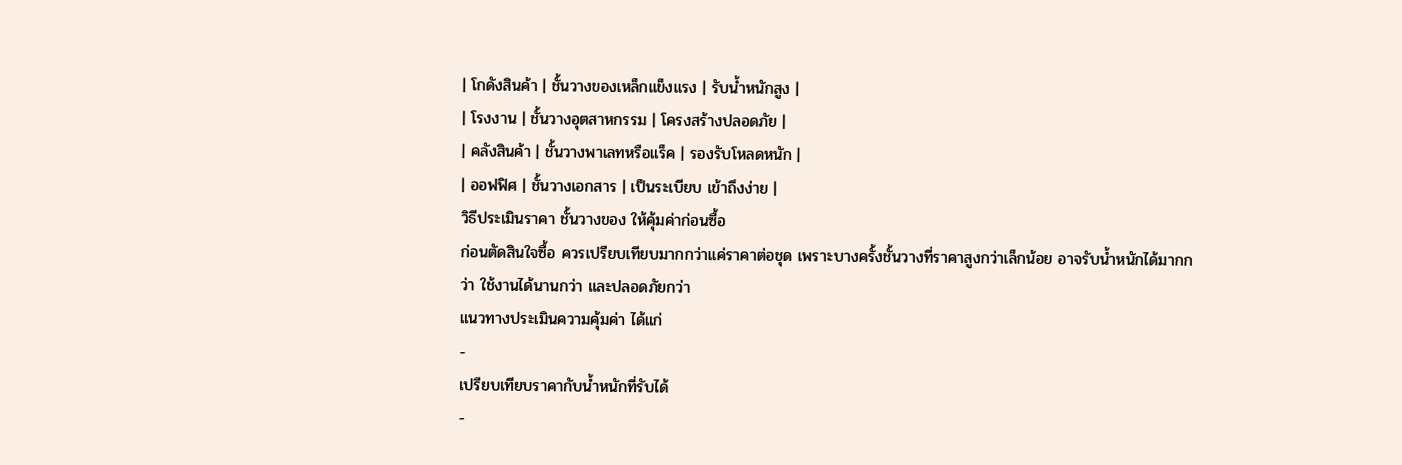| โกดังสินค้า | ชั้นวางของเหล็กแข็งแรง | รับน้ำหนักสูง |
| โรงงาน | ชั้นวางอุตสาหกรรม | โครงสร้างปลอดภัย |
| คลังสินค้า | ชั้นวางพาเลทหรือแร็ค | รองรับโหลดหนัก |
| ออฟฟิศ | ชั้นวางเอกสาร | เป็นระเบียบ เข้าถึงง่าย |
วิธีประเมินราคา ชั้นวางของ ให้คุ้มค่าก่อนซื้อ
ก่อนตัดสินใจซื้อ ควรเปรียบเทียบมากกว่าแค่ราคาต่อชุด เพราะบางครั้งชั้นวางที่ราคาสูงกว่าเล็กน้อย อาจรับน้ำหนักได้มากกว่า ใช้งานได้นานกว่า และปลอดภัยกว่า
แนวทางประเมินความคุ้มค่า ได้แก่
-
เปรียบเทียบราคากับน้ำหนักที่รับได้
-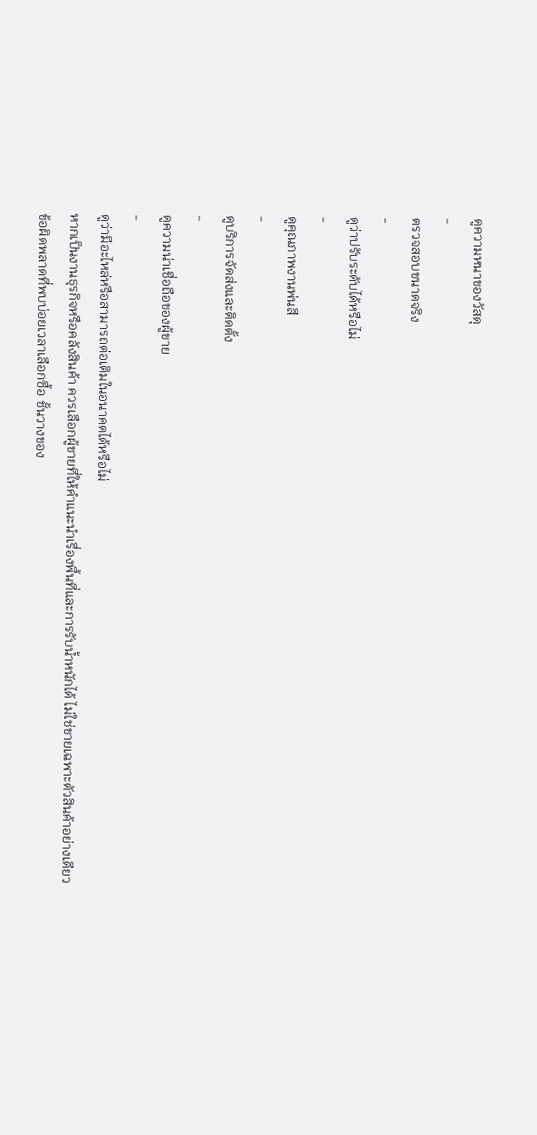ดูความหนาของวัสดุ
-
ตรวจสอบขนาดจริง
-
ดูว่าปรับระดับได้หรือไม่
-
ดูคุณภาพงานพ่นสี
-
ดูบริการจัดส่งและติดตั้ง
-
ดูความน่าเชื่อถือของผู้ขาย
-
ดูว่ามีอะไหล่หรือสามารถต่อเติมในอนาคตได้หรือไม่
หากเป็นงานธุรกิจหรือคลังสินค้า ควรเลือกผู้ขายที่ให้คำแนะนำเรื่องพื้นที่และการรับน้ำหนักได้ ไม่ใช่ขายเฉพาะตัวสินค้าอย่างเดียว
ข้อผิดพลาดที่พบบ่อยเวลาเลือกซื้อ ชั้นวางของ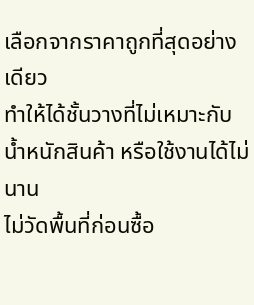เลือกจากราคาถูกที่สุดอย่างเดียว
ทำให้ได้ชั้นวางที่ไม่เหมาะกับน้ำหนักสินค้า หรือใช้งานได้ไม่นาน
ไม่วัดพื้นที่ก่อนซื้อ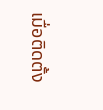เมื่อติดตั้ง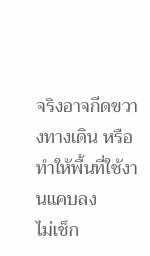จริงอาจกีดขวางทางเดิน หรือทำให้พื้นที่ใช้งานแคบลง
ไม่เช็ก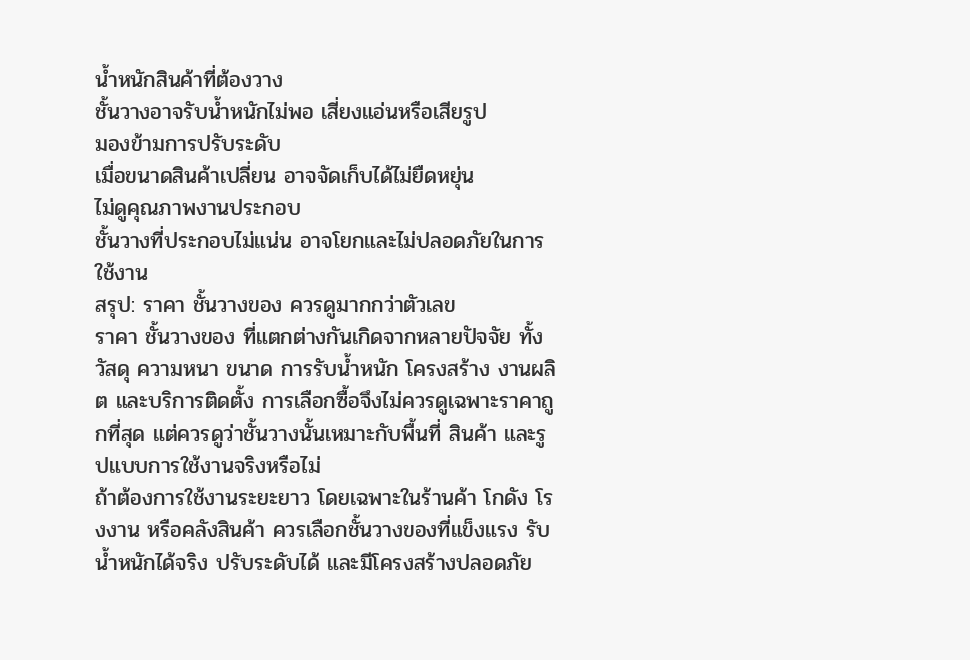น้ำหนักสินค้าที่ต้องวาง
ชั้นวางอาจรับน้ำหนักไม่พอ เสี่ยงแอ่นหรือเสียรูป
มองข้ามการปรับระดับ
เมื่อขนาดสินค้าเปลี่ยน อาจจัดเก็บได้ไม่ยืดหยุ่น
ไม่ดูคุณภาพงานประกอบ
ชั้นวางที่ประกอบไม่แน่น อาจโยกและไม่ปลอดภัยในการใช้งาน
สรุป: ราคา ชั้นวางของ ควรดูมากกว่าตัวเลข
ราคา ชั้นวางของ ที่แตกต่างกันเกิดจากหลายปัจจัย ทั้งวัสดุ ความหนา ขนาด การรับน้ำหนัก โครงสร้าง งานผลิต และบริการติดตั้ง การเลือกซื้อจึงไม่ควรดูเฉพาะราคาถูกที่สุด แต่ควรดูว่าชั้นวางนั้นเหมาะกับพื้นที่ สินค้า และรูปแบบการใช้งานจริงหรือไม่
ถ้าต้องการใช้งานระยะยาว โดยเฉพาะในร้านค้า โกดัง โรงงาน หรือคลังสินค้า ควรเลือกชั้นวางของที่แข็งแรง รับน้ำหนักได้จริง ปรับระดับได้ และมีโครงสร้างปลอดภัย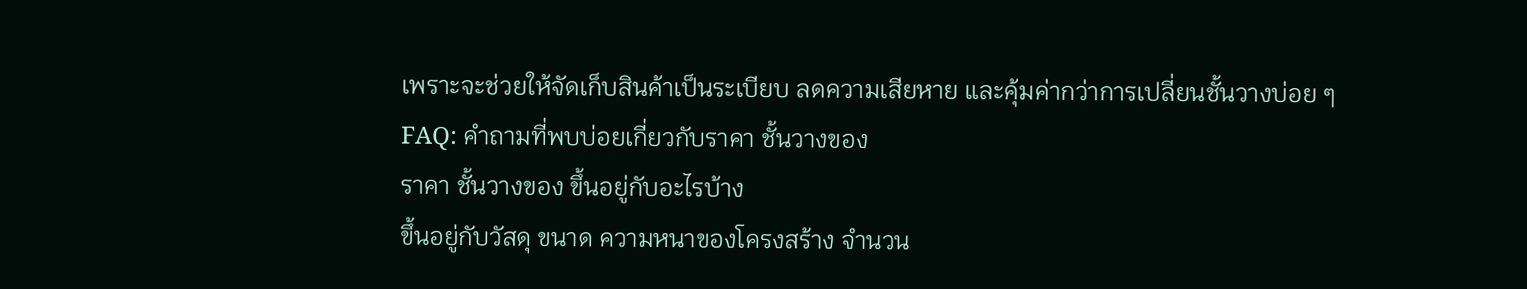เพราะจะช่วยให้จัดเก็บสินค้าเป็นระเบียบ ลดความเสียหาย และคุ้มค่ากว่าการเปลี่ยนชั้นวางบ่อย ๆ
FAQ: คำถามที่พบบ่อยเกี่ยวกับราคา ชั้นวางของ
ราคา ชั้นวางของ ขึ้นอยู่กับอะไรบ้าง
ขึ้นอยู่กับวัสดุ ขนาด ความหนาของโครงสร้าง จำนวน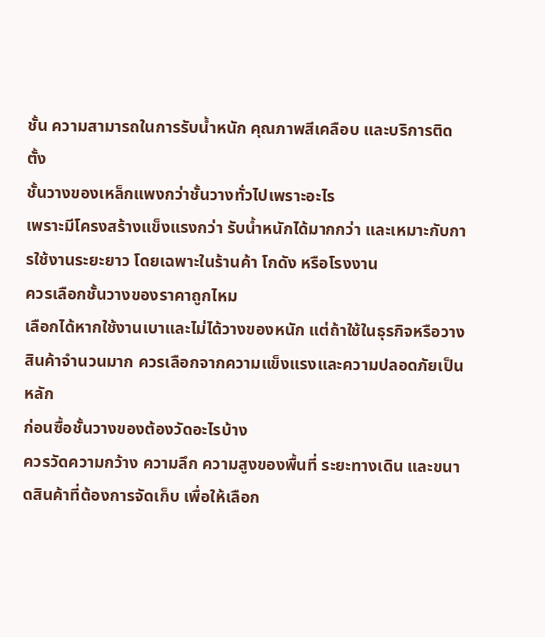ชั้น ความสามารถในการรับน้ำหนัก คุณภาพสีเคลือบ และบริการติดตั้ง
ชั้นวางของเหล็กแพงกว่าชั้นวางทั่วไปเพราะอะไร
เพราะมีโครงสร้างแข็งแรงกว่า รับน้ำหนักได้มากกว่า และเหมาะกับการใช้งานระยะยาว โดยเฉพาะในร้านค้า โกดัง หรือโรงงาน
ควรเลือกชั้นวางของราคาถูกไหม
เลือกได้หากใช้งานเบาและไม่ได้วางของหนัก แต่ถ้าใช้ในธุรกิจหรือวางสินค้าจำนวนมาก ควรเลือกจากความแข็งแรงและความปลอดภัยเป็นหลัก
ก่อนซื้อชั้นวางของต้องวัดอะไรบ้าง
ควรวัดความกว้าง ความลึก ความสูงของพื้นที่ ระยะทางเดิน และขนาดสินค้าที่ต้องการจัดเก็บ เพื่อให้เลือก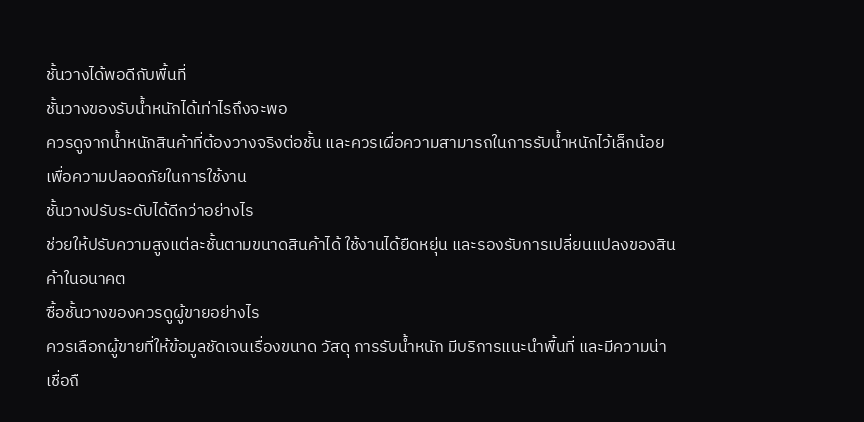ชั้นวางได้พอดีกับพื้นที่
ชั้นวางของรับน้ำหนักได้เท่าไรถึงจะพอ
ควรดูจากน้ำหนักสินค้าที่ต้องวางจริงต่อชั้น และควรเผื่อความสามารถในการรับน้ำหนักไว้เล็กน้อย เพื่อความปลอดภัยในการใช้งาน
ชั้นวางปรับระดับได้ดีกว่าอย่างไร
ช่วยให้ปรับความสูงแต่ละชั้นตามขนาดสินค้าได้ ใช้งานได้ยืดหยุ่น และรองรับการเปลี่ยนแปลงของสินค้าในอนาคต
ซื้อชั้นวางของควรดูผู้ขายอย่างไร
ควรเลือกผู้ขายที่ให้ข้อมูลชัดเจนเรื่องขนาด วัสดุ การรับน้ำหนัก มีบริการแนะนำพื้นที่ และมีความน่าเชื่อถื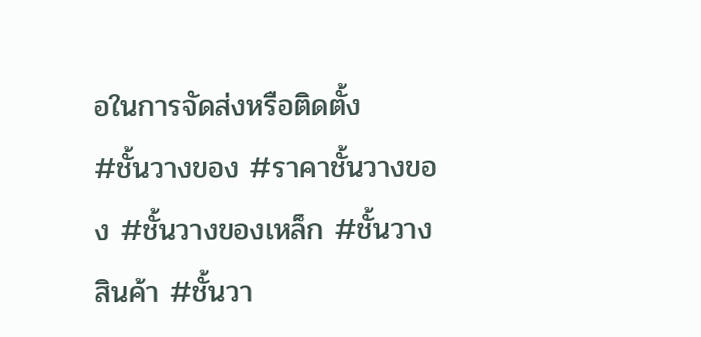อในการจัดส่งหรือติดตั้ง
#ชั้นวางของ #ราคาชั้นวางของ #ชั้นวางของเหล็ก #ชั้นวางสินค้า #ชั้นวา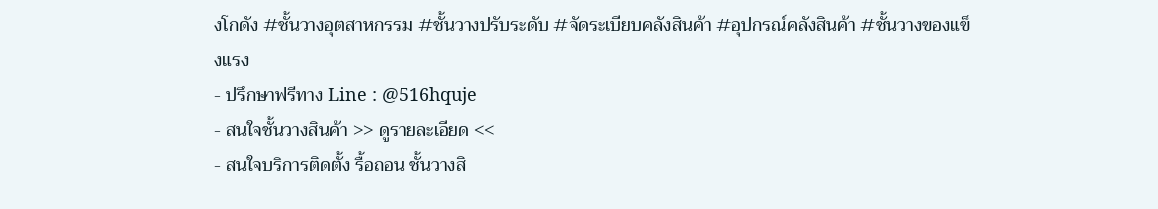งโกดัง #ชั้นวางอุตสาหกรรม #ชั้นวางปรับระดับ #จัดระเบียบคลังสินค้า #อุปกรณ์คลังสินค้า #ชั้นวางของแข็งแรง
- ปรึกษาฟรีทาง Line : @516hquje
- สนใจชั้นวางสินค้า >> ดูรายละเอียด <<
- สนใจบริการติดตั้ง รื้อถอน ชั้นวางสิ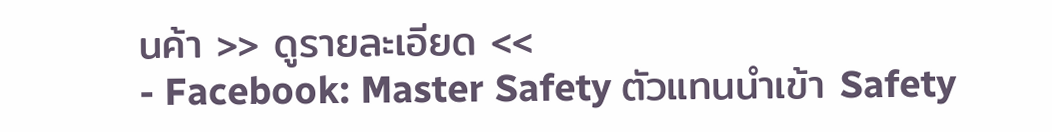นค้า >> ดูรายละเอียด <<
- Facebook: Master Safety ตัวแทนนำเข้า Safety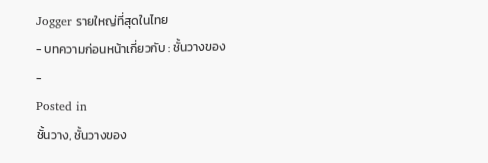Jogger รายใหญ่ที่สุดในไทย
- บทความก่อนหน้าเกี่ยวกับ : ชั้นวางของ
-
Posted in
ชั้นวาง, ชั้นวางของ